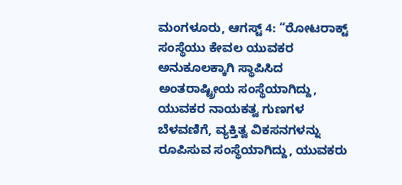ಮಂಗಳೂರು, ಆಗಸ್ಟ್ 4: “ರೋಟರಾಕ್ಟ್ ಸಂಸ್ಥೆಯು ಕೇವಲ ಯುವಕರ ಅನುಕೂಲಕ್ಕಾಗಿ ಸ್ಥಾಪಿಸಿದ ಅಂತರಾಷ್ಟ್ರೀಯ ಸಂಸ್ಥೆಯಾಗಿದ್ದು, ಯುವಕರ ನಾಯಕತ್ವ ಗುಣಗಳ ಬೆಳವಣಿಗೆ, ವ್ಯಕ್ತಿತ್ವ ವಿಕಸನಗಳನ್ನು ರೂಪಿಸುವ ಸಂಸ್ಥೆಯಾಗಿದ್ದು, ಯುವಕರು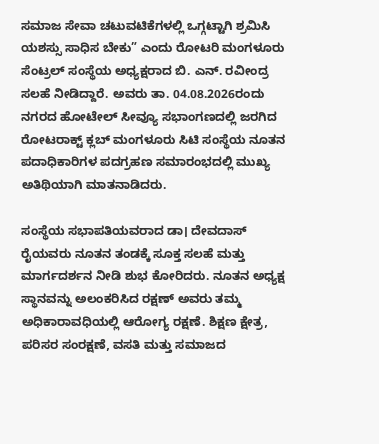ಸಮಾಜ ಸೇವಾ ಚಟುವಟಿಕೆಗಳಲ್ಲಿ ಒಗ್ಗಟ್ಟಾಗಿ ಶ್ರಮಿಸಿ ಯಶಸ್ಸು ಸಾಧಿಸ ಬೇಕು” ಎಂದು ರೋಟರಿ ಮಂಗಳೂರು ಸೆಂಟ್ರಲ್ ಸಂಸ್ಥೆಯ ಅಧ್ಯಕ್ಷರಾದ ಬಿ. ಎನ್. ರವೀಂದ್ರ ಸಲಹೆ ನೀಡಿದ್ದಾರೆ. ಅವರು ತಾ. 04.08.2026ರಂದು ನಗರದ ಹೋಟೇಲ್ ಸೀವ್ಯೂ ಸಭಾಂಗಣದಲ್ಲಿ ಜರಗಿದ ರೋಟರಾಕ್ಟ್ ಕ್ಲಬ್ ಮಂಗಳೂರು ಸಿಟಿ ಸಂಸ್ಥೆಯ ನೂತನ ಪದಾಧಿಕಾರಿಗಳ ಪದಗ್ರಹಣ ಸಮಾರಂಭದಲ್ಲಿ ಮುಖ್ಯ ಅತಿಥಿಯಾಗಿ ಮಾತನಾಡಿದರು.

ಸಂಸ್ಥೆಯ ಸಭಾಪತಿಯವರಾದ ಡಾ। ದೇವದಾಸ್ ರೈಯವರು ನೂತನ ತಂಡಕ್ಕೆ ಸೂಕ್ತ ಸಲಹೆ ಮತ್ತು ಮಾರ್ಗದರ್ಶನ ನೀಡಿ ಶುಭ ಕೋರಿದರು. ನೂತನ ಅಧ್ಯಕ್ಷ ಸ್ಥಾನವನ್ನು ಅಲಂಕರಿಸಿದ ರಕ್ಷಣ್ ಅವರು ತಮ್ಮ ಅಧಿಕಾರಾವಧಿಯಲ್ಲಿ ಆರೋಗ್ಯ ರಕ್ಷಣೆ. ಶಿಕ್ಷಣ ಕ್ಷೇತ್ರ, ಪರಿಸರ ಸಂರಕ್ಷಣೆ, ವಸತಿ ಮತ್ತು ಸಮಾಜದ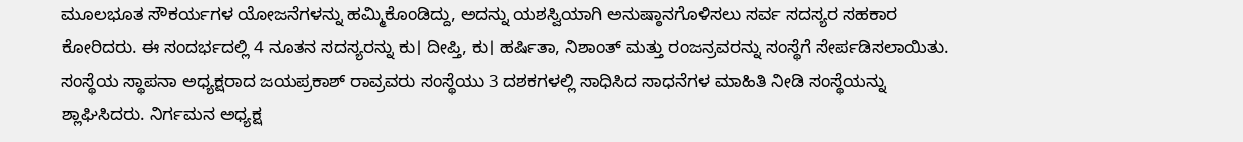ಮೂಲಭೂತ ಸೌಕರ್ಯಗಳ ಯೋಜನೆಗಳನ್ನು ಹಮ್ಮಿಕೊಂಡಿದ್ದು, ಅದನ್ನು ಯಶಸ್ವಿಯಾಗಿ ಅನುಷ್ಠಾನಗೊಳಿಸಲು ಸರ್ವ ಸದಸ್ಯರ ಸಹಕಾರ ಕೋರಿದರು. ಈ ಸಂದರ್ಭದಲ್ಲಿ 4 ನೂತನ ಸದಸ್ಯರನ್ನು ಕು। ದೀಪ್ತಿ, ಕು। ಹರ್ಷಿತಾ, ನಿಶಾಂತ್ ಮತ್ತು ರಂಜನ್ರವರನ್ನು ಸಂಸ್ಥೆಗೆ ಸೇರ್ಪಡಿಸಲಾಯಿತು.
ಸಂಸ್ಥೆಯ ಸ್ಥಾಪನಾ ಅಧ್ಯಕ್ಷರಾದ ಜಯಪ್ರಕಾಶ್ ರಾವ್ರವರು ಸಂಸ್ಥೆಯು 3 ದಶಕಗಳಲ್ಲಿ ಸಾಧಿಸಿದ ಸಾಧನೆಗಳ ಮಾಹಿತಿ ನೀಡಿ ಸಂಸ್ಥೆಯನ್ನು ಶ್ಲಾಘಿಸಿದರು. ನಿರ್ಗಮನ ಅಧ್ಯಕ್ಷ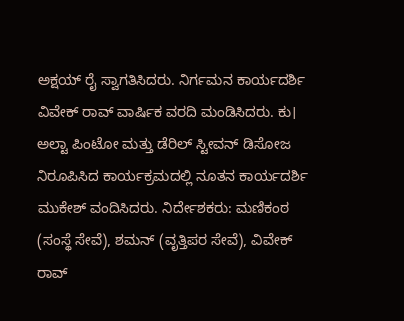ಅಕ್ಷಯ್ ರೈ ಸ್ವಾಗತಿಸಿದರು. ನಿರ್ಗಮನ ಕಾರ್ಯದರ್ಶಿ ವಿವೇಕ್ ರಾವ್ ವಾರ್ಷಿಕ ವರದಿ ಮಂಡಿಸಿದರು. ಕು। ಅಲ್ಟಾ ಪಿಂಟೋ ಮತ್ತು ಡೆರಿಲ್ ಸ್ಟೀವನ್ ಡಿಸೋಜ ನಿರೂಪಿಸಿದ ಕಾರ್ಯಕ್ರಮದಲ್ಲಿ ನೂತನ ಕಾರ್ಯದರ್ಶಿ ಮುಕೇಶ್ ವಂದಿಸಿದರು. ನಿರ್ದೇಶಕರು: ಮಣಿಕಂಠ (ಸಂಸ್ಥೆ ಸೇವೆ), ಶಮನ್ (ವೃತ್ತಿಪರ ಸೇವೆ), ವಿವೇಕ್ ರಾವ್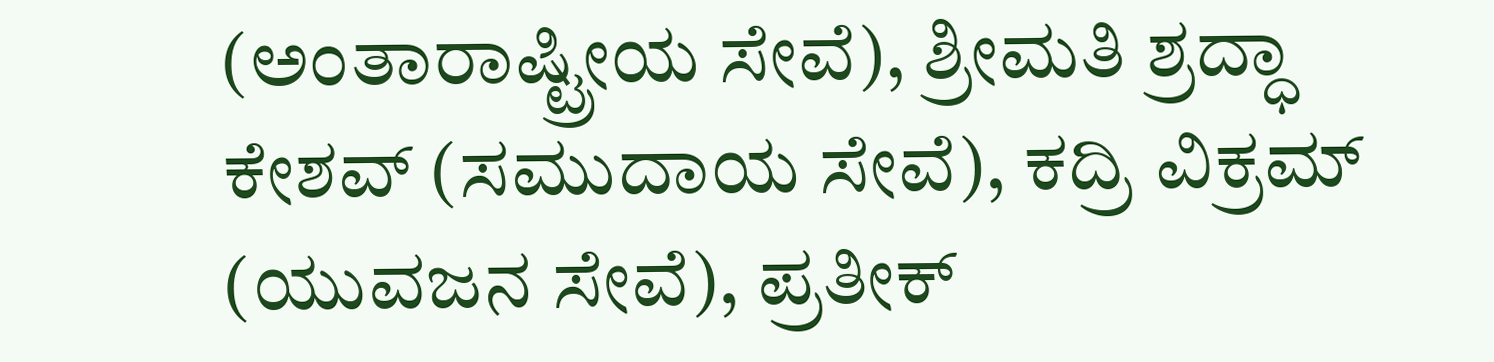(ಅಂತಾರಾಷ್ಟ್ರೀಯ ಸೇವೆ), ಶ್ರೀಮತಿ ಶ್ರದ್ಧಾ ಕೇಶವ್ (ಸಮುದಾಯ ಸೇವೆ), ಕದ್ರಿ ವಿಕ್ರಮ್ (ಯುವಜನ ಸೇವೆ), ಪ್ರತೀಕ್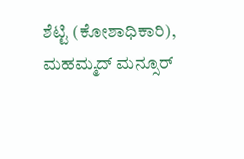ಶೆಟ್ಟಿ (ಕೋಶಾಧಿಕಾರಿ), ಮಹಮ್ಮದ್ ಮನ್ಸೂರ್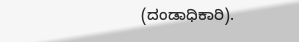(ದಂಡಾಧಿಕಾರಿ).